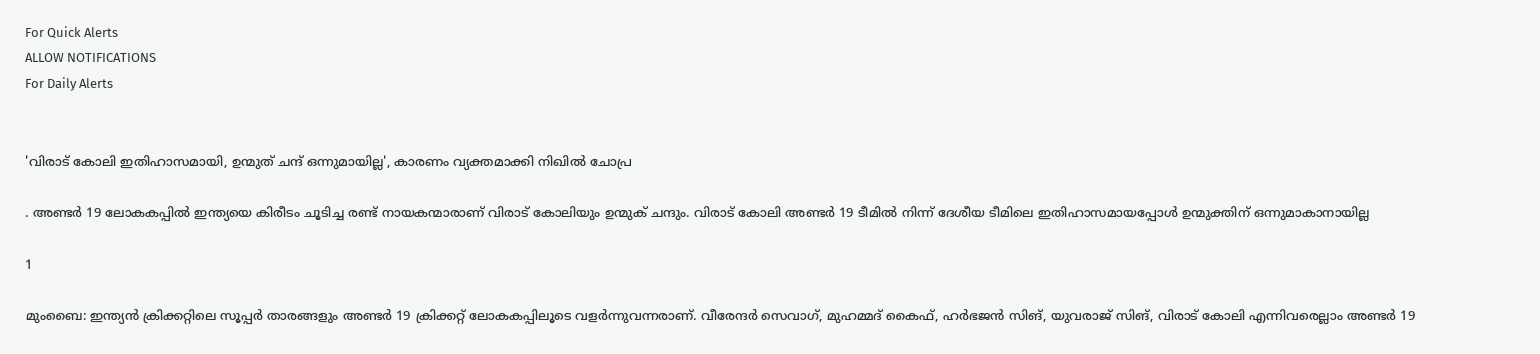For Quick Alerts
ALLOW NOTIFICATIONS
For Daily Alerts


'വിരാട് കോലി ഇതിഹാസമായി, ഉന്മുത് ചന്ദ് ഒന്നുമായില്ല', കാരണം വ്യക്തമാക്കി നിഖില്‍ ചോപ്ര

. അണ്ടര്‍ 19 ലോകകപ്പില്‍ ഇന്ത്യയെ കിരീടം ചൂടിച്ച രണ്ട് നായകന്മാരാണ് വിരാട് കോലിയും ഉന്മുക് ചന്ദും. വിരാട് കോലി അണ്ടര്‍ 19 ടീമില്‍ നിന്ന് ദേശീയ ടീമിലെ ഇതിഹാസമായപ്പോള്‍ ഉന്മുക്തിന് ഒന്നുമാകാനായില്ല

1

മുംബൈ: ഇന്ത്യന്‍ ക്രിക്കറ്റിലെ സൂപ്പര്‍ താരങ്ങളും അണ്ടര്‍ 19 ക്രിക്കറ്റ് ലോകകപ്പിലൂടെ വളര്‍ന്നുവന്നരാണ്. വീരേന്ദര്‍ സെവാഗ്, മുഹമ്മദ് കൈഫ്, ഹര്‍ഭജന്‍ സിങ്, യുവരാജ് സിങ്, വിരാട് കോലി എന്നിവരെല്ലാം അണ്ടര്‍ 19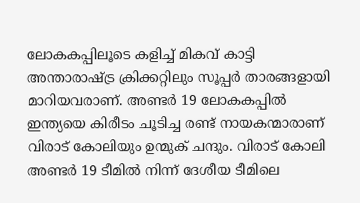ലോകകപ്പിലൂടെ കളിച്ച് മികവ് കാട്ടി അന്താരാഷ്ട്ര ക്രിക്കറ്റിലും സൂപ്പര്‍ താരങ്ങളായി മാറിയവരാണ്. അണ്ടര്‍ 19 ലോകകപ്പില്‍ ഇന്ത്യയെ കിരീടം ചൂടിച്ച രണ്ട് നായകന്മാരാണ് വിരാട് കോലിയും ഉന്മുക് ചന്ദും. വിരാട് കോലി അണ്ടര്‍ 19 ടീമില്‍ നിന്ന് ദേശീയ ടീമിലെ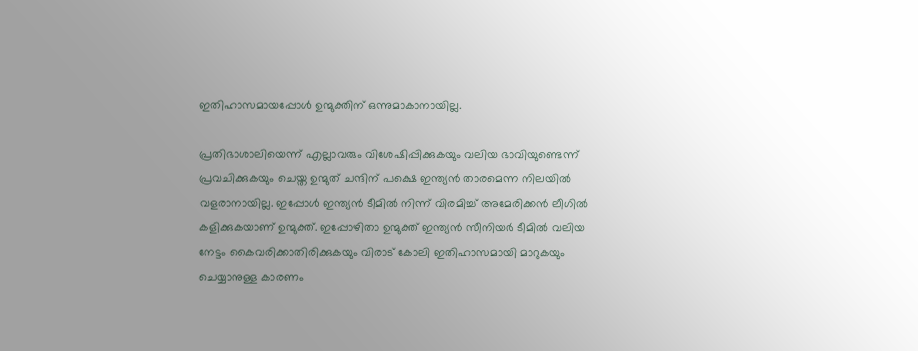ഇതിഹാസമായപ്പോള്‍ ഉന്മുക്തിന് ഒന്നുമാകാനായില്ല.

പ്രതിഭാശാലിയെന്ന് എല്ലാവരും വിശേഷിപ്പിക്കുകയും വലിയ ഭാവിയുണ്ടെന്ന് പ്രവചിക്കുകയും ചെയ്ത ഉന്മുത് ചന്ദിന് പക്ഷെ ഇന്ത്യന്‍ താരമെന്ന നിലയില്‍ വളരാനായില്ല. ഇപ്പോള്‍ ഇന്ത്യന്‍ ടീമില്‍ നിന്ന് വിരമിച്ച് അമേരിക്കന്‍ ലീഗില്‍ കളിക്കുകയാണ് ഉന്മുക്ത്. ഇപ്പോഴിതാ ഉന്മുക്ത് ഇന്ത്യന്‍ സീനിയര്‍ ടീമില്‍ വലിയ നേട്ടം കൈവരിക്കാതിരിക്കുകയും വിരാട് കോലി ഇതിഹാസമായി മാറുകയും ചെയ്യാനുള്ള കാരണം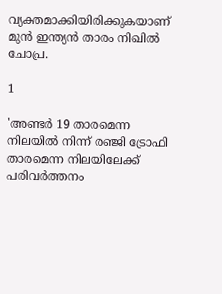വ്യക്തമാക്കിയിരിക്കുകയാണ് മുന്‍ ഇന്ത്യന്‍ താരം നിഖില്‍ ചോപ്ര.

1

'അണ്ടര്‍ 19 താരമെന്ന നിലയില്‍ നിന്ന് രഞ്ജി ട്രോഫി താരമെന്ന നിലയിലേക്ക് പരിവര്‍ത്തനം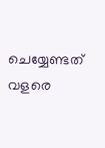ചെയ്യേണ്ടത് വളരെ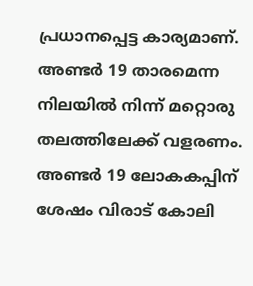പ്രധാനപ്പെട്ട കാര്യമാണ്. അണ്ടര്‍ 19 താരമെന്ന നിലയില്‍ നിന്ന് മറ്റൊരു തലത്തിലേക്ക് വളരണം. അണ്ടര്‍ 19 ലോകകപ്പിന് ശേഷം വിരാട് കോലി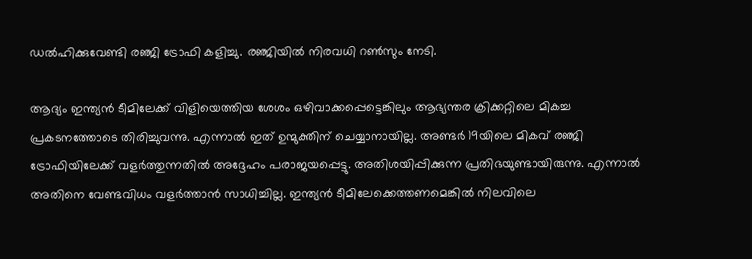ഡല്‍ഹിക്കുവേണ്ടി രഞ്ജി ട്രോഫി കളിച്ചു. രഞ്ജിയില്‍ നിരവധി റണ്‍സും നേടി.

ആദ്യം ഇന്ത്യന്‍ ടീമിലേക്ക് വിളിയെത്തിയ ശേശം ഒഴിവാക്കപ്പെട്ടെങ്കിലും ആഭ്യന്തര ക്രിക്കറ്റിലെ മികച്ച പ്രകടനത്തോടെ തിരിച്ചുവന്നു. എന്നാല്‍ ഇത് ഉന്മുക്തിന് ചെയ്യാനായില്ല. അണ്ടര്‍ 19യിലെ മികവ് രഞ്ജി ട്രോഫിയിലേക്ക് വളര്‍ത്തുന്നതില്‍ അദ്ദേഹം പരാജയപ്പെട്ടു. അതിശയിപ്പിക്കുന്ന പ്രതിഭയുണ്ടായിരുന്നു. എന്നാല്‍ അതിനെ വേണ്ടവിധം വളര്‍ത്താന്‍ സാധിച്ചില്ല. ഇന്ത്യന്‍ ടീമിലേക്കെത്തണമെങ്കില്‍ നിലവിലെ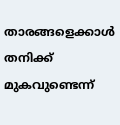താരങ്ങളെക്കാള്‍ തനിക്ക് മുകവുണ്ടെന്ന്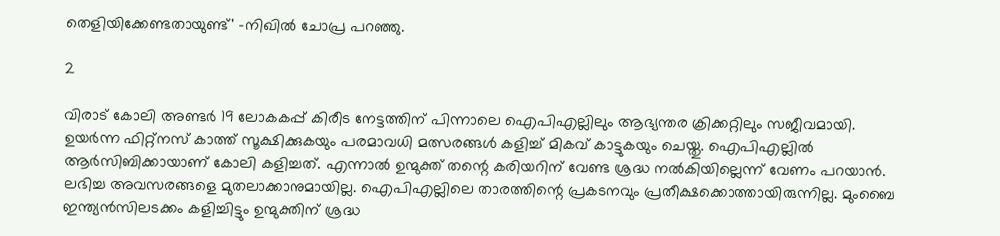തെളിയിക്കേണ്ടതായുണ്ട്' -നിഖില്‍ ചോപ്ര പറഞ്ഞു.

2

വിരാട് കോലി അണ്ടര്‍ 19 ലോകകപ്പ് കിരീട നേട്ടത്തിന് പിന്നാലെ ഐപിഎല്ലിലും ആഭ്യന്തര ക്രിക്കറ്റിലും സജീവമായി. ഉയര്‍ന്ന ഫിറ്റ്‌നസ് കാത്ത് സൂക്ഷിക്കുകയും പരമാവധി മത്സരങ്ങള്‍ കളിച്ച് മികവ് കാട്ടുകയും ചെയ്തു. ഐപിഎല്ലില്‍ ആര്‍സിബിക്കായാണ് കോലി കളിച്ചത്. എന്നാല്‍ ഉന്മുക്ത് തന്റെ കരിയറിന് വേണ്ട ശ്രദ്ധ നല്‍കിയില്ലെന്ന് വേണം പറയാന്‍. ലഭിച്ച അവസരങ്ങളെ മുതലാക്കാനുമായില്ല. ഐപിഎല്ലിലെ താരത്തിന്റെ പ്രകടനവും പ്രതീക്ഷക്കൊത്തായിരുന്നില്ല. മുംബൈ ഇന്ത്യന്‍സിലടക്കം കളിച്ചിട്ടും ഉന്മുക്തിന് ശ്രദ്ധ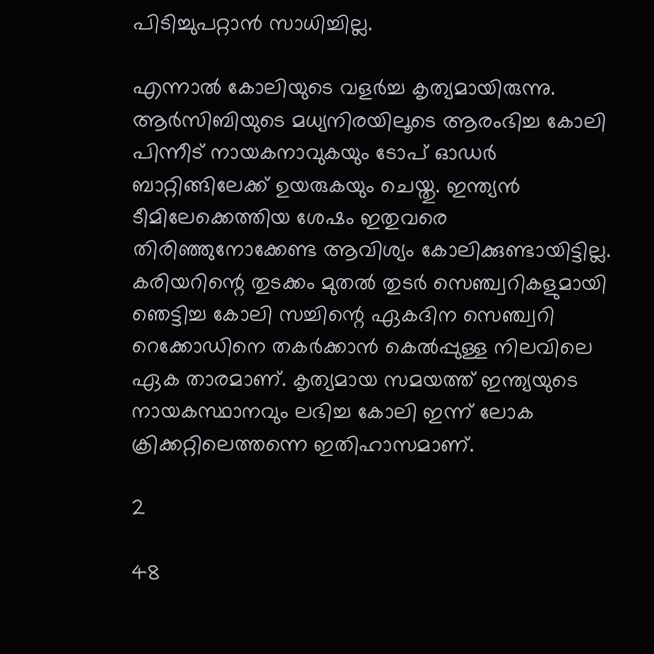പിടിച്ചുപറ്റാന്‍ സാധിച്ചില്ല.

എന്നാല്‍ കോലിയുടെ വളര്‍ച്ച കൃത്യമായിരുന്നു. ആര്‍സിബിയുടെ മധ്യനിരയിലൂടെ ആരംഭിച്ച കോലി പിന്നീട് നായകനാവുകയും ടോപ് ഓഡര്‍ ബാറ്റിങ്ങിലേക്ക് ഉയരുകയും ചെയ്തു. ഇന്ത്യന്‍ ടീമിലേക്കെത്തിയ ശേഷം ഇതുവരെ തിരിഞ്ഞുനോക്കേണ്ട ആവിശ്യം കോലിക്കുണ്ടായിട്ടില്ല. കരിയറിന്റെ തുടക്കം മുതല്‍ തുടര്‍ സെഞ്ച്വറികളുമായി ഞെട്ടിച്ച കോലി സച്ചിന്റെ ഏകദിന സെഞ്ച്വറി റെക്കോഡിനെ തകര്‍ക്കാന്‍ കെല്‍പ്പുള്ള നിലവിലെ ഏക താരമാണ്. കൃത്യമായ സമയത്ത് ഇന്ത്യയുടെ നായകസ്ഥാനവും ലഭിച്ച കോലി ഇന്ന് ലോക ക്രിക്കറ്റിലെത്തന്നെ ഇതിഹാസമാണ്.

2

48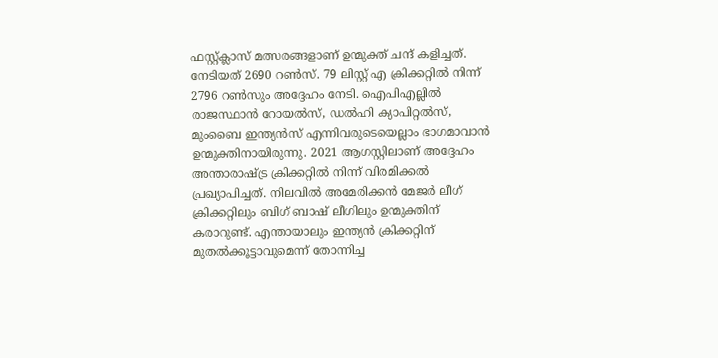ഫസ്റ്റ്ക്ലാസ് മത്സരങ്ങളാണ് ഉന്മുക്ത് ചന്ദ് കളിച്ചത്. നേടിയത് 2690 റണ്‍സ്. 79 ലിസ്റ്റ് എ ക്രിക്കറ്റില്‍ നിന്ന് 2796 റണ്‍സും അദ്ദേഹം നേടി. ഐപിഎല്ലില്‍ രാജസ്ഥാന്‍ റോയല്‍സ്, ഡല്‍ഹി ക്യാപിറ്റല്‍സ്, മുംബൈ ഇന്ത്യന്‍സ് എന്നിവരുടെയെല്ലാം ഭാഗമാവാന്‍ ഉന്മുക്തിനായിരുന്നു. 2021 ആഗസ്റ്റിലാണ് അദ്ദേഹം അന്താരാഷ്ട്ര ക്രിക്കറ്റില്‍ നിന്ന് വിരമിക്കല്‍ പ്രഖ്യാപിച്ചത്. നിലവില്‍ അമേരിക്കന്‍ മേജര്‍ ലീഗ് ക്രിക്കറ്റിലും ബിഗ് ബാഷ് ലീഗിലും ഉന്മുക്തിന് കരാറുണ്ട്. എന്തായാലും ഇന്ത്യന്‍ ക്രിക്കറ്റിന് മുതല്‍ക്കൂട്ടാവുമെന്ന് തോന്നിച്ച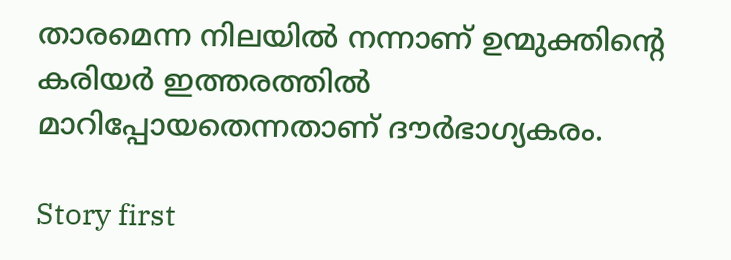താരമെന്ന നിലയില്‍ നന്നാണ് ഉന്മുക്തിന്റെ കരിയര്‍ ഇത്തരത്തില്‍ മാറിപ്പോയതെന്നതാണ് ദൗര്‍ഭാഗ്യകരം.

Story first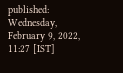published: Wednesday, February 9, 2022, 11:27 [IST]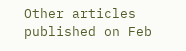Other articles published on Feb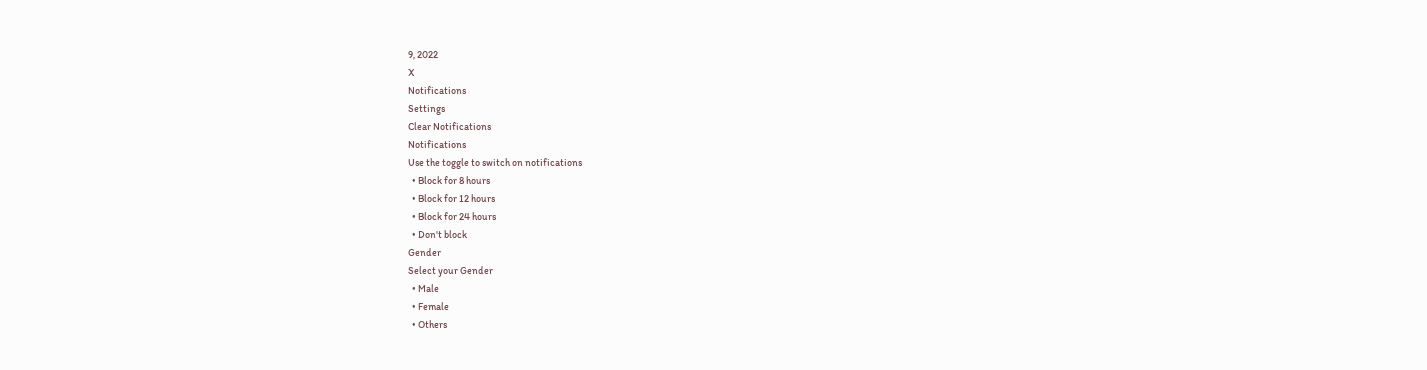9, 2022
X
Notifications
Settings
Clear Notifications
Notifications
Use the toggle to switch on notifications
  • Block for 8 hours
  • Block for 12 hours
  • Block for 24 hours
  • Don't block
Gender
Select your Gender
  • Male
  • Female
  • Others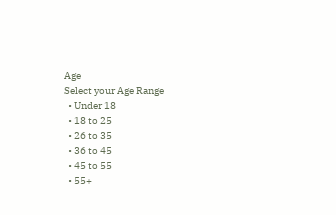Age
Select your Age Range
  • Under 18
  • 18 to 25
  • 26 to 35
  • 36 to 45
  • 45 to 55
  • 55+